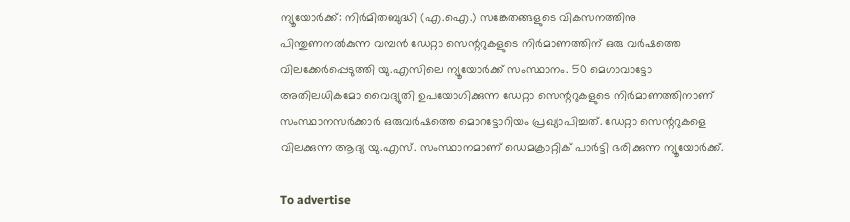ന്യൂയോർക്ക്: നിർമിതബുദ്ധി (എ.ഐ.) സങ്കേതങ്ങളുടെ വികസനത്തിനു പിന്തുണനൽകുന്ന വമ്പൻ ഡേറ്റാ സെന്ററുകളുടെ നിർമാണത്തിന് ഒരു വർഷത്തെ വിലക്കേർപ്പെടുത്തി യു.എസിലെ ന്യൂയോർക്ക് സംസ്ഥാനം. 50 മെഗാവാട്ടോ അതിലധികമോ വൈദ്യുതി ഉപയോഗിക്കുന്ന ‍ഡേറ്റാ സെന്ററുകളുടെ നിർമാണത്തിനാണ് സംസ്ഥാനസർക്കാർ ഒരുവർഷത്തെ മൊറട്ടോറിയം പ്രഖ്യാപിച്ചത്. ഡേറ്റാ സെന്ററുകളെ വിലക്കുന്ന ആദ്യ യു.എസ്. സംസ്ഥാനമാണ് ഡെമക്രാറ്റിക് പാർട്ടി ഭരിക്കുന്ന ന്യൂയോർക്ക്.

To advertise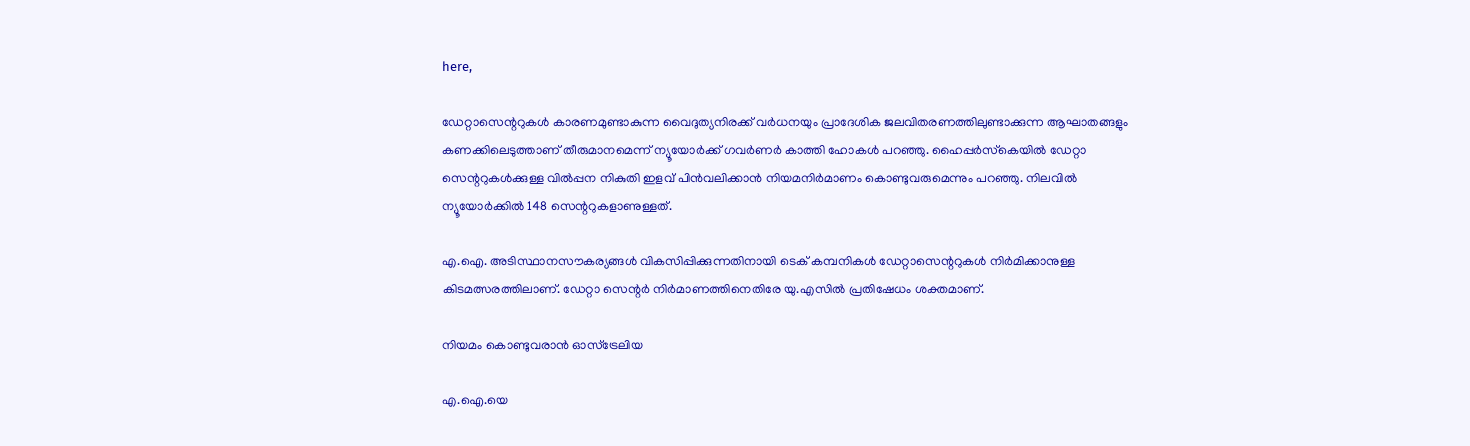here,

ഡേറ്റാസെന്ററുകൾ കാരണമുണ്ടാകുന്ന വൈദുത്യനിരക്ക് വർധനയും പ്രാദേശിക ജലവിതരണത്തിലുണ്ടാക്കുന്ന ആഘാതങ്ങളും കണക്കിലെടുത്താണ് തീരുമാനമെന്ന് ന്യൂയോർക്ക് ഗവർണർ കാത്തി ഹോകൾ പറഞ്ഞു. ഹൈപ്പർസ്‌കെയിൽ ഡേറ്റാ സെന്ററുകൾക്കുള്ള വിൽപ്പന നികുതി ഇളവ് പിൻവലിക്കാൻ നിയമനിർമാണം കൊണ്ടുവരുമെന്നും പറഞ്ഞു. നിലവിൽ ന്യൂയോർക്കിൽ 148 സെന്ററുകളാണുള്ളത്.

എ.ഐ. അടിസ്ഥാനസൗകര്യങ്ങൾ വികസിപ്പിക്കുന്നതിനായി ടെക് കമ്പനികൾ ഡേറ്റാസെന്ററുകൾ നിർമിക്കാനുള്ള കിടമത്സരത്തിലാണ്. ഡേറ്റാ സെന്റർ നിർമാണത്തിനെതിരേ യു.എസിൽ പ്രതിഷേധം ശക്തമാണ്.

നിയമം കൊണ്ടുവരാൻ ഓസ്ട്രേലിയ

എ.ഐ.യെ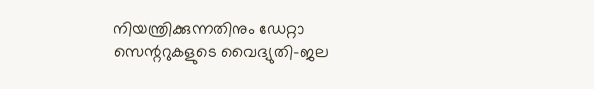നിയന്ത്രിക്കുന്നതിനും ഡേറ്റാ സെന്ററുകളുടെ വൈദ്യുതി-ജല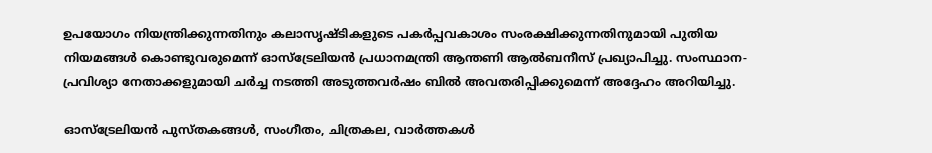ഉപയോഗം നിയന്ത്രിക്കുന്നതിനും കലാസൃഷ്ടികളുടെ പകർപ്പവകാശം സംരക്ഷിക്കുന്നതിനുമായി പുതിയ നിയമങ്ങൾ കൊണ്ടുവരുമെന്ന് ഓസ്ട്രേലിയൻ പ്രധാനമന്ത്രി ആന്തണി ആൽബനീസ് പ്രഖ്യാപിച്ചു. സംസ്ഥാന-പ്രവിശ്യാ നേതാക്കളുമായി ചർച്ച നടത്തി അടുത്തവർഷം ബിൽ അവതരിപ്പിക്കുമെന്ന് അദ്ദേഹം അറിയിച്ചു.

ഓസ്ട്രേലിയൻ പുസ്തകങ്ങൾ, സംഗീതം, ചിത്രകല, വാർത്തകൾ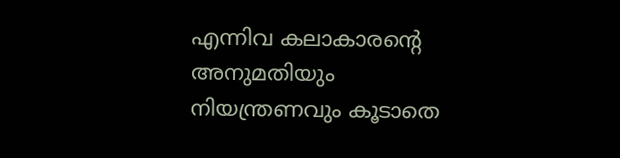എന്നിവ കലാകാരന്റെ അനുമതിയും നിയന്ത്രണവും കൂടാതെ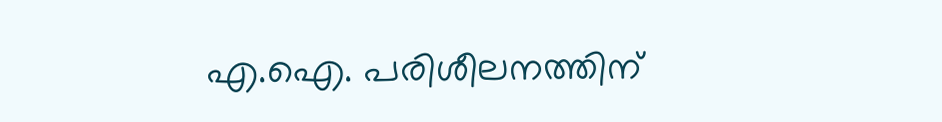എ.ഐ. പരിശീലനത്തിന്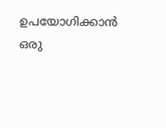ഉപയോഗിക്കാൻ ഒരു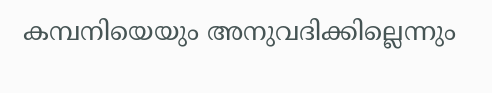കമ്പനിയെയും അനുവദിക്കില്ലെന്നും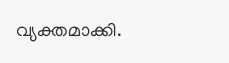വ്യക്തമാക്കി.